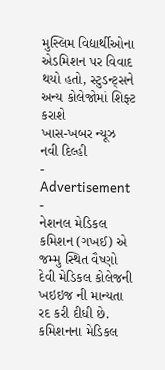મુસ્લિમ વિદ્યાર્થીઓના એડમિશન પર વિવાદ થયો હતો, સ્ટુડન્ટ્સને અન્ય કોલેજોમાં શિફ્ટ કરાશે
ખાસ-ખબર ન્યૂઝ નવી દિલ્હી
- Advertisement -
નેશનલ મેડિકલ કમિશન (ગખઈ) એ જમ્મુ સ્થિત વૈષ્ણો દેવી મેડિકલ કોલેજની ખઇઇજ ની માન્યતા રદ કરી દીધી છે. કમિશનના મેડિકલ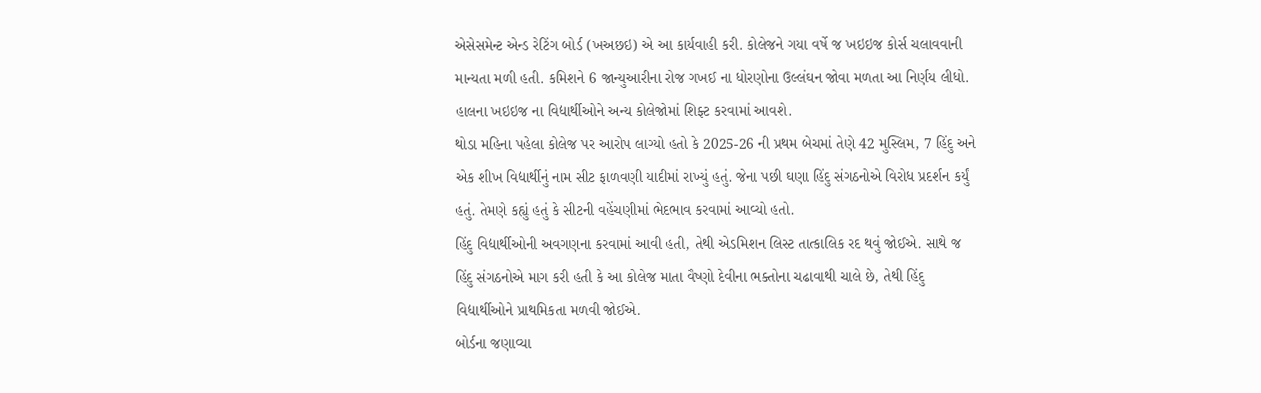એસેસમેન્ટ એન્ડ રેટિંગ બોર્ડ (ખઅછઇ) એ આ કાર્યવાહી કરી. કોલેજને ગયા વર્ષે જ ખઇઇજ કોર્સ ચલાવવાની માન્યતા મળી હતી. કમિશને 6 જાન્યુઆરીના રોજ ગખઈ ના ધોરણોના ઉલ્લંઘન જોવા મળતા આ નિર્ણય લીધો. હાલના ખઇઇજ ના વિદ્યાર્થીઓને અન્ય કોલેજોમાં શિફ્ટ કરવામાં આવશે.
થોડા મહિના પહેલા કોલેજ પર આરોપ લાગ્યો હતો કે 2025-26 ની પ્રથમ બેચમાં તેણે 42 મુસ્લિમ, 7 હિંદુ અને એક શીખ વિદ્યાર્થીનું નામ સીટ ફાળવણી યાદીમાં રાખ્યું હતું. જેના પછી ઘણા હિંદુ સંગઠનોએ વિરોધ પ્રદર્શન કર્યું હતું. તેમણે કહ્યું હતું કે સીટની વહેંચણીમાં ભેદભાવ કરવામાં આવ્યો હતો.
હિંદુ વિદ્યાર્થીઓની અવગણના કરવામાં આવી હતી, તેથી એડમિશન લિસ્ટ તાત્કાલિક રદ થવું જોઈએ. સાથે જ હિંદુ સંગઠનોએ માગ કરી હતી કે આ કોલેજ માતા વૈષ્ણો દેવીના ભક્તોના ચઢાવાથી ચાલે છે, તેથી હિંદુ વિદ્યાર્થીઓને પ્રાથમિકતા મળવી જોઈએ.
બોર્ડના જણાવ્યા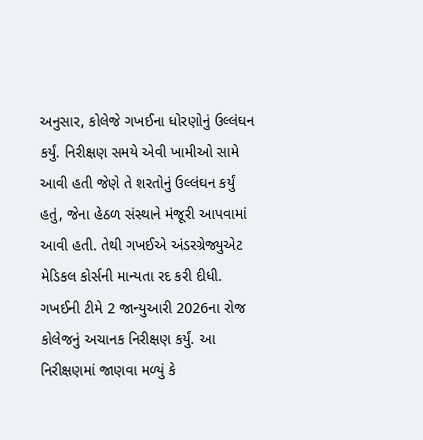અનુસાર, કોલેજે ગખઈના ધોરણોનું ઉલ્લંઘન કર્યું. નિરીક્ષણ સમયે એવી ખામીઓ સામે આવી હતી જેણે તે શરતોનું ઉલ્લંઘન કર્યું હતું, જેના હેઠળ સંસ્થાને મંજૂરી આપવામાં આવી હતી. તેથી ગખઈએ અંડરગ્રેજ્યુએટ મેડિકલ કોર્સની માન્યતા રદ કરી દીધી.
ગખઈની ટીમે 2 જાન્યુઆરી 2026ના રોજ કોલેજનું અચાનક નિરીક્ષણ કર્યું. આ નિરીક્ષણમાં જાણવા મળ્યું કે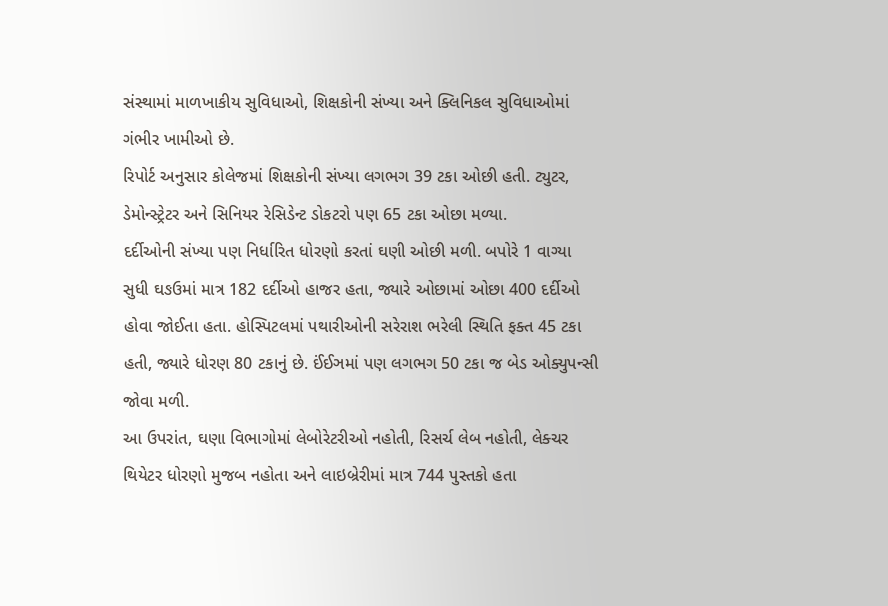સંસ્થામાં માળખાકીય સુવિધાઓ, શિક્ષકોની સંખ્યા અને ક્લિનિકલ સુવિધાઓમાં ગંભીર ખામીઓ છે.
રિપોર્ટ અનુસાર કોલેજમાં શિક્ષકોની સંખ્યા લગભગ 39 ટકા ઓછી હતી. ટ્યુટર, ડેમોન્સ્ટ્રેટર અને સિનિયર રેસિડેન્ટ ડોકટરો પણ 65 ટકા ઓછા મળ્યા.
દર્દીઓની સંખ્યા પણ નિર્ધારિત ધોરણો કરતાં ઘણી ઓછી મળી. બપોરે 1 વાગ્યા સુધી ઘઙઉમાં માત્ર 182 દર્દીઓ હાજર હતા, જ્યારે ઓછામાં ઓછા 400 દર્દીઓ હોવા જોઈતા હતા. હોસ્પિટલમાં પથારીઓની સરેરાશ ભરેલી સ્થિતિ ફક્ત 45 ટકા હતી, જ્યારે ધોરણ 80 ટકાનું છે. ઈંઈઞમાં પણ લગભગ 50 ટકા જ બેડ ઓક્યુપન્સી જોવા મળી.
આ ઉપરાંત, ઘણા વિભાગોમાં લેબોરેટરીઓ નહોતી, રિસર્ચ લેબ નહોતી, લેક્ચર થિયેટર ધોરણો મુજબ નહોતા અને લાઇબ્રેરીમાં માત્ર 744 પુસ્તકો હતા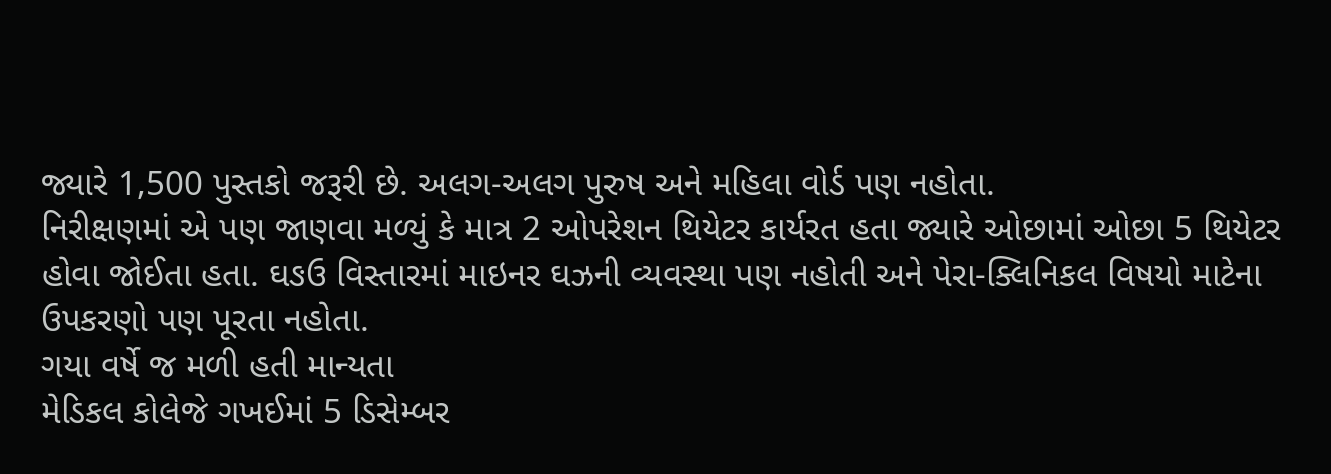જ્યારે 1,500 પુસ્તકો જરૂરી છે. અલગ-અલગ પુરુષ અને મહિલા વોર્ડ પણ નહોતા.
નિરીક્ષણમાં એ પણ જાણવા મળ્યું કે માત્ર 2 ઓપરેશન થિયેટર કાર્યરત હતા જ્યારે ઓછામાં ઓછા 5 થિયેટર હોવા જોઈતા હતા. ઘઙઉ વિસ્તારમાં માઇનર ઘઝની વ્યવસ્થા પણ નહોતી અને પેરા-ક્લિનિકલ વિષયો માટેના ઉપકરણો પણ પૂરતા નહોતા.
ગયા વર્ષે જ મળી હતી માન્યતા
મેડિકલ કોલેજે ગખઈમાં 5 ડિસેમ્બર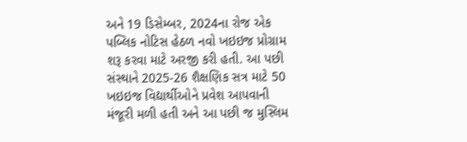અને 19 ડિસેમ્બર, 2024ના રોજ એક પબ્લિક નોટિસ હેઠળ નવો ખઇઇજ પ્રોગ્રામ શરૂ કરવા માટે અરજી કરી હતી. આ પછી સંસ્થાને 2025-26 શૈક્ષણિક સત્ર માટે 50 ખઇઇજ વિદ્યાર્થીઓને પ્રવેશ આપવાની મંજૂરી મળી હતી અને આ પછી જ મુસ્લિમ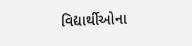વિદ્યાર્થીઓના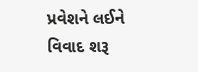પ્રવેશને લઈને વિવાદ શરૂ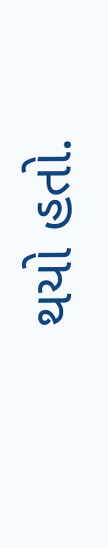થયો હતો.